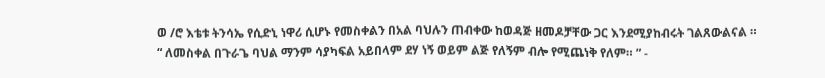ወ /ሮ እቴቱ ትንሳኤ የሲድኒ ነዋሪ ሲሆኑ የመስቀልን በአል ባህሉን ጠብቀው ከወዳጅ ዘመዶቻቸው ጋር እንደሚያከብሩት ገልጸውልናል ።
“ ለመስቀል በጉራጌ ባህል ማንም ሳያካፍል አይበላም ደሃ ነኝ ወይም ልጅ የለኝም ብሎ የሚጨነቅ የለም። ” -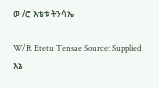ወ /ሮ እቴቱ ትንሳኤ

W/R Etetu Tensae Source: Supplied
እኔ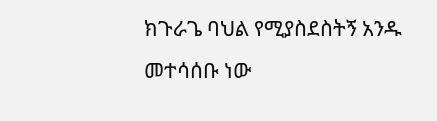ክጉራጌ ባህል የሚያስደስትኝ አንዱ መተሳሰቡ ነው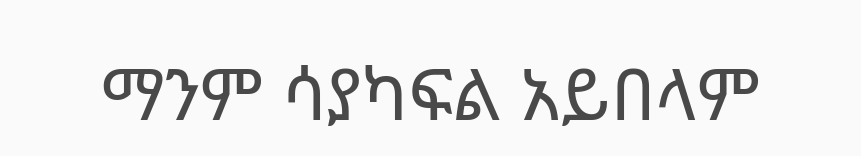ማንም ሳያካፍል አይበላም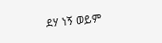ደሃ ነኝ ወይም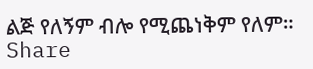ልጅ የለኝም ብሎ የሚጨነቅም የለም።
Share